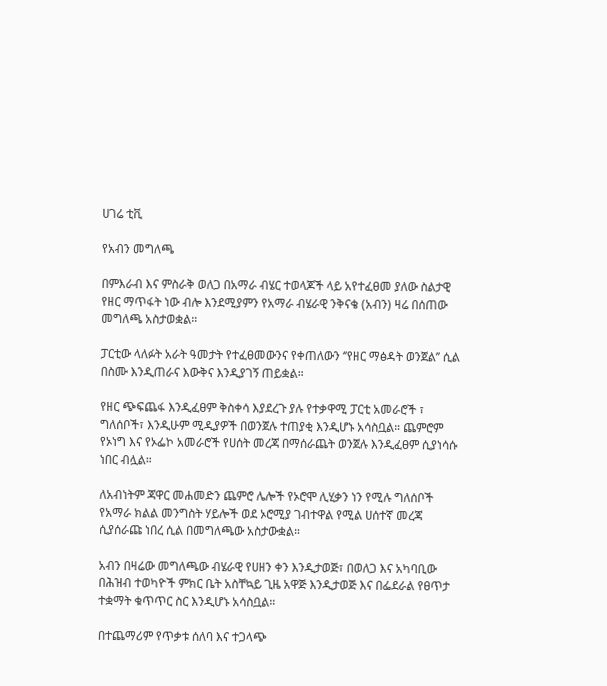ሀገሬ ቲቪ

የአብን መግለጫ

በምእራብ እና ምስራቅ ወለጋ በአማራ ብሄር ተወላጆች ላይ አየተፈፀመ ያለው ስልታዊ የዘር ማጥፋት ነው ብሎ እንደሚያምን የአማራ ብሄራዊ ንቅናቄ (አብን) ዛሬ በሰጠው መግለጫ አስታወቋል።

ፓርቲው ላለፉት አራት ዓመታት የተፈፀመውንና የቀጠለውን ‘’የዘር ማፅዳት ወንጀል’’ ሲል በስሙ እንዲጠራና እውቅና እንዲያገኝ ጠይቋል።

የዘር ጭፍጨፋ እንዲፈፀም ቅስቀሳ እያደረጉ ያሉ የተቃዋሚ ፓርቲ አመራሮች ፣ ግለሰቦች፣ እንዲሁም ሚዲያዎች በወንጀሉ ተጠያቂ እንዲሆኑ አሳስቧል። ጨምሮም የኦነግ እና የኦፌኮ አመራሮች የሀሰት መረጃ በማሰራጨት ወንጀሉ እንዲፈፀም ሲያነሳሱ ነበር ብሏል።

ለአብነትም ጃዋር መሐመድን ጨምሮ ሌሎች የኦሮሞ ሊሂቃን ነን የሚሉ ግለሰቦች የአማራ ክልል መንግስት ሃይሎች ወደ ኦሮሚያ ገብተዋል የሚል ሀሰተኛ መረጃ ሲያሰራጩ ነበረ ሲል በመግለጫው አስታውቋል።

አብን በዛሬው መግለጫው ብሄራዊ የሀዘን ቀን እንዲታወጅ፣ በወለጋ እና አካባቢው በሕዝብ ተወካዮች ምክር ቤት አስቸኳይ ጊዜ አዋጅ እንዲታወጅ እና በፌደራል የፀጥታ ተቋማት ቁጥጥር ስር እንዲሆኑ አሳስቧል።

በተጨማሪም የጥቃቱ ሰለባ እና ተጋላጭ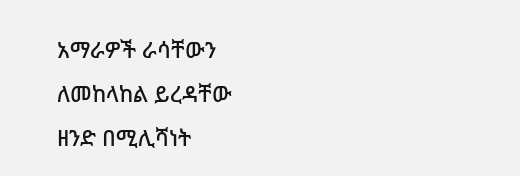አማራዎች ራሳቸውን ለመከላከል ይረዳቸው ዘንድ በሚሊሻነት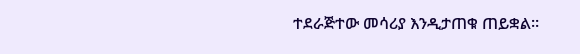ተደራጅተው መሳሪያ እንዲታጠቁ ጠይቋል።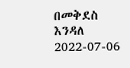በመቅደስ እንዳለ
2022-07-06